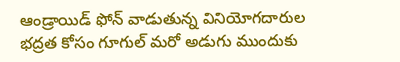ఆండ్రాయిడ్ ఫోన్ వాడుతున్న వినియోగదారుల భద్రత కోసం గూగుల్ మరో అడుగు ముందుకు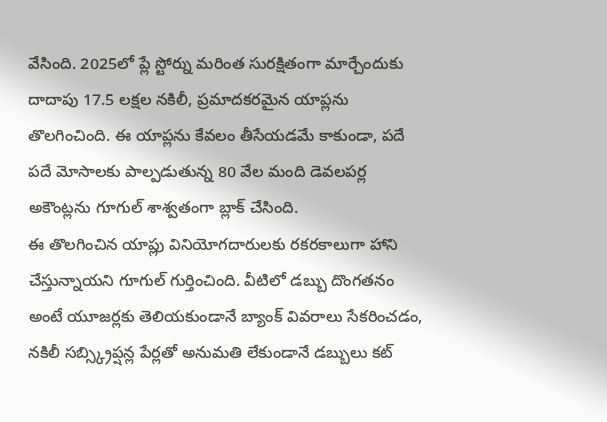వేసింది. 2025లో ప్లే స్టోర్ను మరింత సురక్షితంగా మార్చేందుకు దాదాపు 17.5 లక్షల నకిలీ, ప్రమాదకరమైన యాప్లను తొలగించింది. ఈ యాప్లను కేవలం తీసేయడమే కాకుండా, పదే పదే మోసాలకు పాల్పడుతున్న 80 వేల మంది డెవలపర్ల అకౌంట్లను గూగుల్ శాశ్వతంగా బ్లాక్ చేసింది.
ఈ తొలగించిన యాప్లు వినియోగదారులకు రకరకాలుగా హాని చేస్తున్నాయని గూగుల్ గుర్తించింది. వీటిలో డబ్బు దొంగతనం అంటే యూజర్లకు తెలియకుండానే బ్యాంక్ వివరాలు సేకరించడం, నకిలీ సబ్స్క్రిప్షన్ల పేర్లతో అనుమతి లేకుండానే డబ్బులు కట్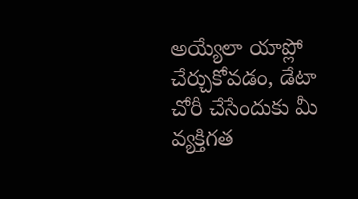అయ్యేలా యాప్లో చేర్చుకోవడం, డేటా చోరీ చేసేందుకు మీ వ్యక్తిగత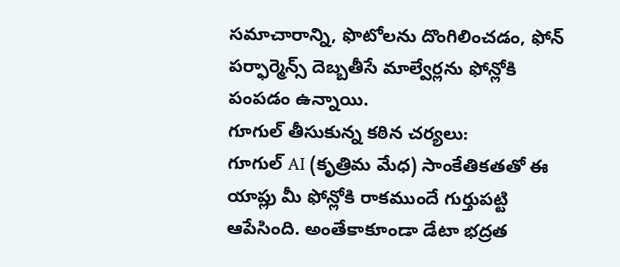సమాచారాన్ని, ఫొటోలను దొంగిలించడం, ఫోన్ పర్ఫార్మెన్స్ దెబ్బతీసే మాల్వేర్లను ఫోన్లోకి పంపడం ఉన్నాయి.
గూగుల్ తీసుకున్న కఠిన చర్యలు:
గూగుల్ AI (కృత్రిమ మేధ) సాంకేతికతతో ఈ యాప్లు మీ ఫోన్లోకి రాకముందే గుర్తుపట్టి ఆపేసింది. అంతేకాకూండా డేటా భద్రత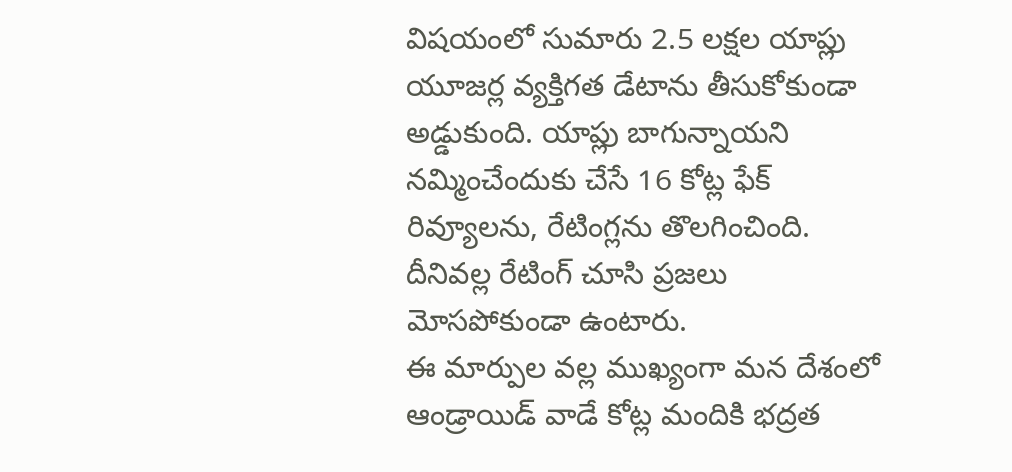విషయంలో సుమారు 2.5 లక్షల యాప్లు యూజర్ల వ్యక్తిగత డేటాను తీసుకోకుండా అడ్డుకుంది. యాప్లు బాగున్నాయని నమ్మించేందుకు చేసే 16 కోట్ల ఫేక్ రివ్యూలను, రేటింగ్లను తొలగించింది. దీనివల్ల రేటింగ్ చూసి ప్రజలు మోసపోకుండా ఉంటారు.
ఈ మార్పుల వల్ల ముఖ్యంగా మన దేశంలో ఆండ్రాయిడ్ వాడే కోట్ల మందికి భద్రత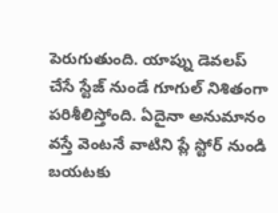పెరుగుతుంది. యాప్ను డెవలప్ చేసే స్టేజ్ నుండే గూగుల్ నిశితంగా పరిశీలిస్తోంది. ఏదైనా అనుమానం వస్తే వెంటనే వాటిని ప్లే స్టోర్ నుండి బయటకు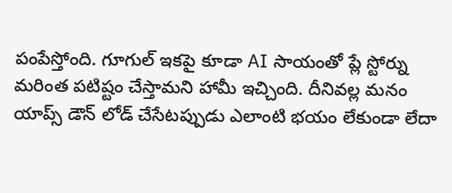పంపేస్తోంది. గూగుల్ ఇకపై కూడా AI సాయంతో ప్లే స్టోర్ను మరింత పటిష్టం చేస్తామని హామీ ఇచ్చింది. దీనివల్ల మనం యాప్స్ డౌన్ లోడ్ చేసేటప్పుడు ఎలాంటి భయం లేకుండా లేదా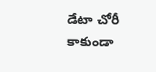డేటా చోరీ కాకుండా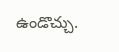ఉండొచ్చు.